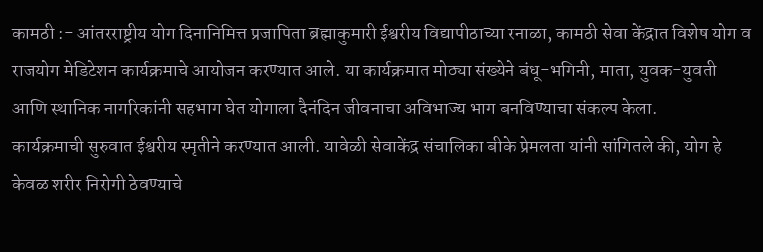कामठी :- आंतरराष्ट्रीय योग दिनानिमित्त प्रजापिता ब्रह्माकुमारी ईश्वरीय विद्यापीठाच्या रनाळा, कामठी सेवा केंद्रात विशेष योग व राजयोग मेडिटेशन कार्यक्रमाचे आयोजन करण्यात आले. या कार्यक्रमात मोठ्या संख्येने बंधू-भगिनी, माता, युवक-युवती आणि स्थानिक नागरिकांनी सहभाग घेत योगाला दैनंदिन जीवनाचा अविभाज्य भाग बनविण्याचा संकल्प केला.
कार्यक्रमाची सुरुवात ईश्वरीय स्मृतीने करण्यात आली. यावेळी सेवाकेंद्र संचालिका बीके प्रेमलता यांनी सांगितले की, योग हे केवळ शरीर निरोगी ठेवण्याचे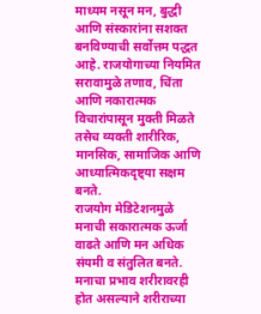माध्यम नसून मन, बुद्धी आणि संस्कारांना सशक्त बनविण्याची सर्वोत्तम पद्धत आहे. राजयोगाच्या नियमित सरावामुळे तणाव, चिंता आणि नकारात्मक विचारांपासून मुक्ती मिळते तसेच व्यक्ती शारीरिक, मानसिक, सामाजिक आणि आध्यात्मिकदृष्ट्या सक्षम बनते.
राजयोग मेडिटेशनमुळे मनाची सकारात्मक ऊर्जा वाढते आणि मन अधिक संयमी व संतुलित बनते. मनाचा प्रभाव शरीरावरही होत असल्याने शरीराच्या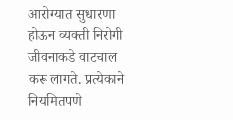आरोग्यात सुधारणा होऊन व्यक्ती निरोगी जीवनाकडे वाटचाल करू लागते. प्रत्येकाने नियमितपणे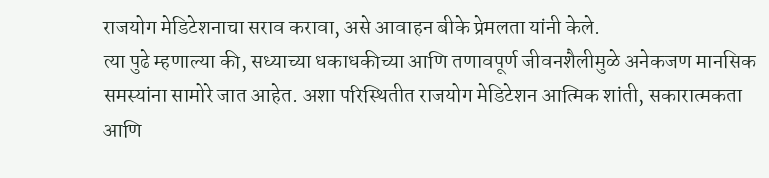राजयोग मेडिटेशनाचा सराव करावा, असे आवाहन बीके प्रेमलता यांनी केले.
त्या पुढे म्हणाल्या की, सध्याच्या धकाधकीच्या आणि तणावपूर्ण जीवनशैलीमुळे अनेकजण मानसिक समस्यांना सामोरे जात आहेत. अशा परिस्थितीत राजयोग मेडिटेशन आत्मिक शांती, सकारात्मकता आणि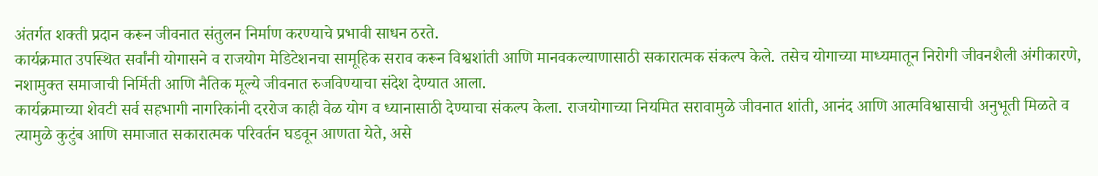अंतर्गत शक्ती प्रदान करून जीवनात संतुलन निर्माण करण्याचे प्रभावी साधन ठरते.
कार्यक्रमात उपस्थित सर्वांनी योगासने व राजयोग मेडिटेशनचा सामूहिक सराव करून विश्वशांती आणि मानवकल्याणासाठी सकारात्मक संकल्प केले. तसेच योगाच्या माध्यमातून निरोगी जीवनशैली अंगीकारणे, नशामुक्त समाजाची निर्मिती आणि नैतिक मूल्ये जीवनात रुजविण्याचा संदेश देण्यात आला.
कार्यक्रमाच्या शेवटी सर्व सहभागी नागरिकांनी दररोज काही वेळ योग व ध्यानासाठी देण्याचा संकल्प केला. राजयोगाच्या नियमित सरावामुळे जीवनात शांती, आनंद आणि आत्मविश्वासाची अनुभूती मिळते व त्यामुळे कुटुंब आणि समाजात सकारात्मक परिवर्तन घडवून आणता येते, असे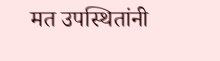मत उपस्थितांनी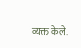व्यक्त केले.